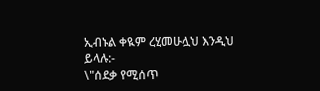ኢብኑል ቀዪም ረሂመሁሏህ እንዲህ ይላሉ:-
\"ሰደቃ የሚሰጥ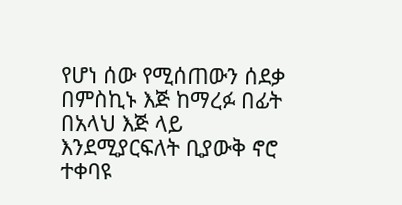የሆነ ሰው የሚሰጠውን ሰደቃ በምስኪኑ እጅ ከማረፉ በፊት በአላህ እጅ ላይ እንደሚያርፍለት ቢያውቅ ኖሮ ተቀባዩ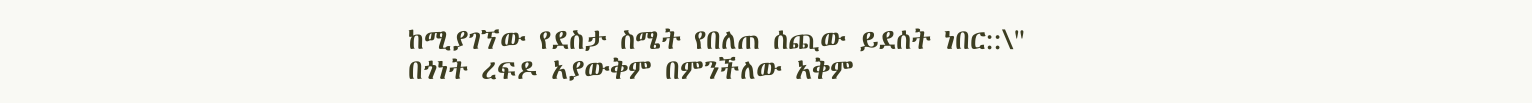ከሚያገኘው የደስታ ስሜት የበለጠ ሰጪው ይደሰት ነበር::\"
በጎነት ረፍዶ አያውቅም በምንችለው አቅም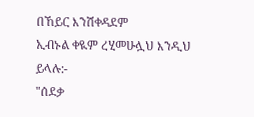በኸይር እንሽቀዳደም
ኢብኑል ቀዪም ረሂመሁሏህ እንዲህ ይላሉ:-
"ሰደቃ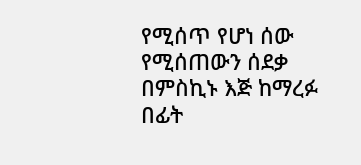የሚሰጥ የሆነ ሰው የሚሰጠውን ሰደቃ በምስኪኑ እጅ ከማረፉ በፊት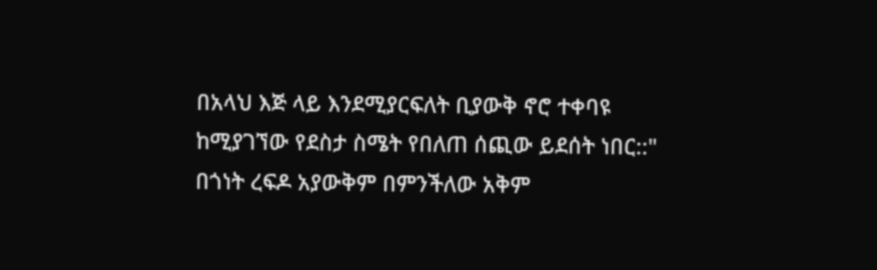በአላህ እጅ ላይ እንደሚያርፍለት ቢያውቅ ኖሮ ተቀባዩ ከሚያገኘው የደስታ ስሜት የበለጠ ሰጪው ይደሰት ነበር::"
በጎነት ረፍዶ አያውቅም በምንችለው አቅም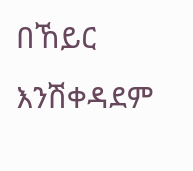በኸይር እንሽቀዳደም